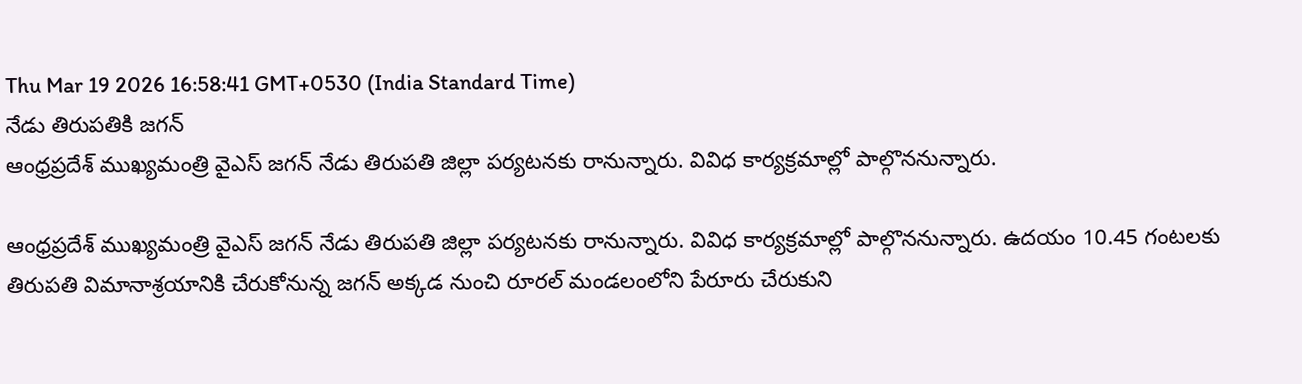Thu Mar 19 2026 16:58:41 GMT+0530 (India Standard Time)
నేడు తిరుపతికి జగన్
ఆంధ్రప్రదేశ్ ముఖ్యమంత్రి వైఎస్ జగన్ నేడు తిరుపతి జిల్లా పర్యటనకు రానున్నారు. వివిధ కార్యక్రమాల్లో పాల్గొననున్నారు.

ఆంధ్రప్రదేశ్ ముఖ్యమంత్రి వైఎస్ జగన్ నేడు తిరుపతి జిల్లా పర్యటనకు రానున్నారు. వివిధ కార్యక్రమాల్లో పాల్గొననున్నారు. ఉదయం 10.45 గంటలకు తిరుపతి విమానాశ్రయానికి చేరుకోనున్న జగన్ అక్కడ నుంచి రూరల్ మండలంలోని పేరూరు చేరుకుని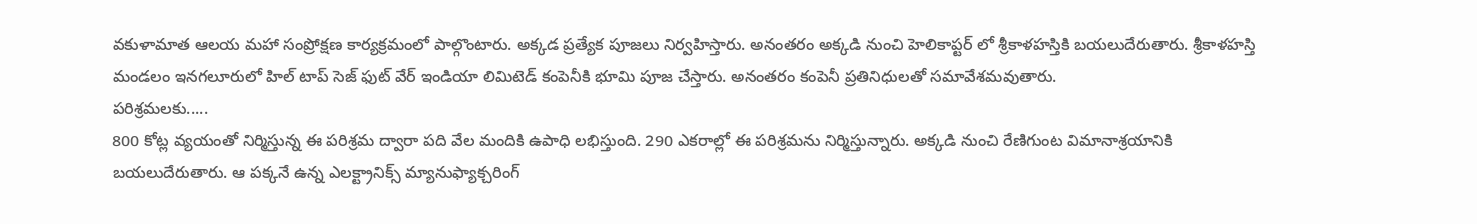వకుళామాత ఆలయ మహా సంప్రోక్షణ కార్యక్రమంలో పాల్గొంటారు. అక్కడ ప్రత్యేక పూజలు నిర్వహిస్తారు. అనంతరం అక్కడి నుంచి హెలికాప్టర్ లో శ్రీకాళహస్తికి బయలుదేరుతారు. శ్రీకాళహస్తి మండలం ఇనగలూరులో హిల్ టాప్ సెజ్ ఫుట్ వేర్ ఇండియా లిమిటెడ్ కంపెనీకి భూమి పూజ చేస్తారు. అనంతరం కంపెనీ ప్రతినిధులతో సమావేశమవుతారు.
పరిశ్రమలకు.....
800 కోట్ల వ్యయంతో నిర్మిస్తున్న ఈ పరిశ్రమ ద్వారా పది వేల మందికి ఉపాధి లభిస్తుంది. 290 ఎకరాల్లో ఈ పరిశ్రమను నిర్మిస్తున్నారు. అక్కడి నుంచి రేణిగుంట విమానాశ్రయానికి బయలుదేరుతారు. ఆ పక్కనే ఉన్న ఎలక్ట్రానిక్స్ మ్యానుఫ్యాక్చరింగ్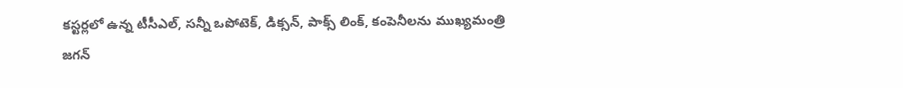కస్టర్లలో ఉన్న టీసీఎల్, సన్నీ ఒపోటెక్, డిక్సన్, పాక్స్ లింక్, కంపెనీలను ముఖ్యమంత్రి జగన్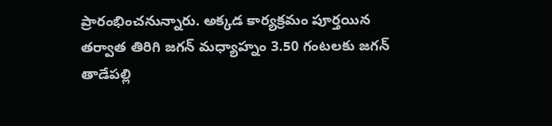ప్రారంభించనున్నారు. అక్కడ కార్యక్రమం పూర్తయిన తర్వాత తిరిగి జగన్ మధ్యాహ్నం 3.50 గంటలకు జగన్ తాడేపల్లి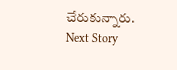చేరుకున్నారు.
Next Story